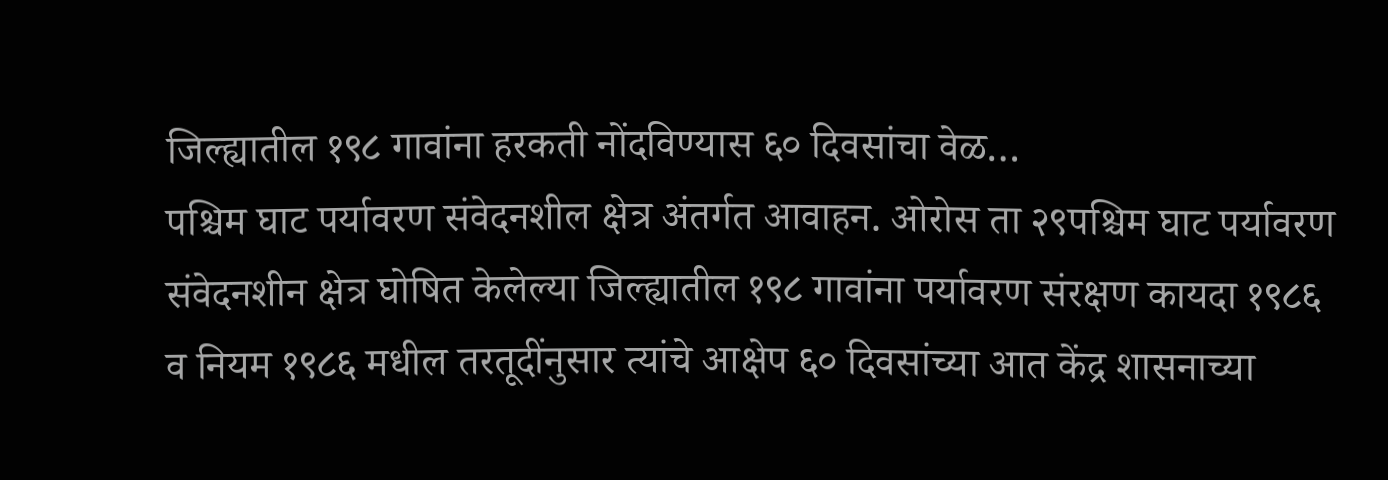जिल्ह्यातील १९८ गावांना हरकती नोंदविण्यास ६० दिवसांचा वेळ…
पश्चिम घाट पर्यावरण संवेदनशील क्षेत्र अंतर्गत आवाहन. ओरोस ता २९पश्चिम घाट पर्यावरण संवेदनशीन क्षेत्र घोषित केलेल्या जिल्ह्यातील १९८ गावांना पर्यावरण संरक्षण कायदा १९८६ व नियम १९८६ मधील तरतूदींनुसार त्यांचे आक्षेप ६० दिवसांच्या आत केंद्र शासनाच्या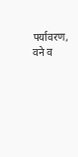पर्यावरण, वने व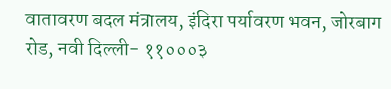वातावरण बदल मंत्रालय, इंदिरा पर्यावरण भवन, जोरबाग रोड, नवी दिल्ली- ११०००३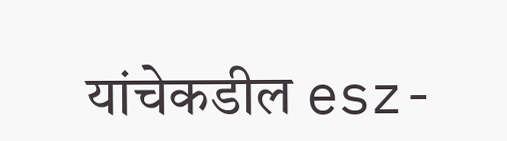यांचेकडील esz-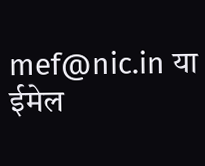mef@nic.in या ईमेल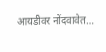आयडीवर नोंदवावेत…